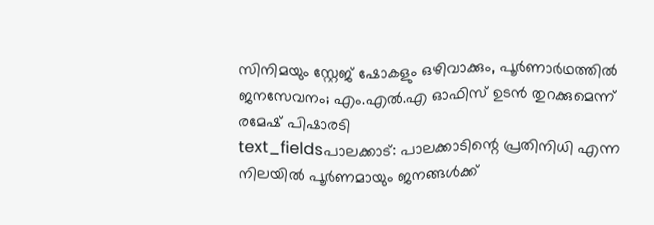സിനിമയും സ്റ്റേജ് ഷോകളും ഒഴിവാക്കും, പൂർണാർഥത്തിൽ ജനസേവനം; എം.എൽ.എ ഓഫിസ് ഉടൻ തുറക്കുമെന്ന് രമേഷ് പിഷാരടി
text_fieldsപാലക്കാട്: പാലക്കാടിന്റെ പ്രതിനിധി എന്ന നിലയിൽ പൂർണമായും ജനങ്ങൾക്ക്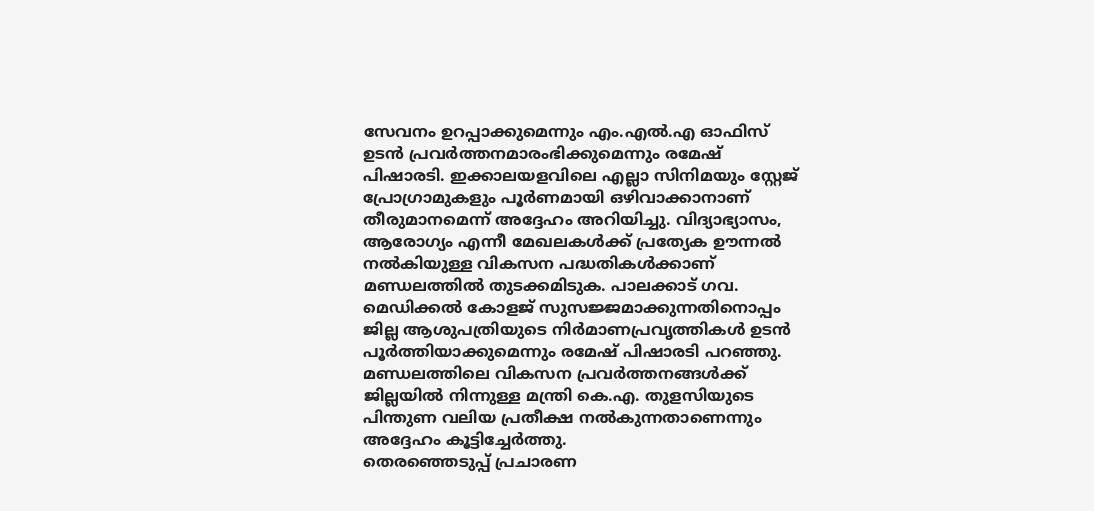സേവനം ഉറപ്പാക്കുമെന്നും എം.എൽ.എ ഓഫിസ് ഉടൻ പ്രവർത്തനമാരംഭിക്കുമെന്നും രമേഷ് പിഷാരടി. ഇക്കാലയളവിലെ എല്ലാ സിനിമയും സ്റ്റേജ് പ്രോഗ്രാമുകളും പൂർണമായി ഒഴിവാക്കാനാണ് തീരുമാനമെന്ന് അദ്ദേഹം അറിയിച്ചു. വിദ്യാഭ്യാസം, ആരോഗ്യം എന്നീ മേഖലകൾക്ക് പ്രത്യേക ഊന്നൽ നൽകിയുള്ള വികസന പദ്ധതികൾക്കാണ് മണ്ഡലത്തിൽ തുടക്കമിടുക. പാലക്കാട് ഗവ. മെഡിക്കൽ കോളജ് സുസജ്ജമാക്കുന്നതിനൊപ്പം ജില്ല ആശുപത്രിയുടെ നിർമാണപ്രവൃത്തികൾ ഉടൻ പൂർത്തിയാക്കുമെന്നും രമേഷ് പിഷാരടി പറഞ്ഞു. മണ്ഡലത്തിലെ വികസന പ്രവർത്തനങ്ങൾക്ക് ജില്ലയിൽ നിന്നുള്ള മന്ത്രി കെ.എ. തുളസിയുടെ പിന്തുണ വലിയ പ്രതീക്ഷ നൽകുന്നതാണെന്നും അദ്ദേഹം കൂട്ടിച്ചേർത്തു.
തെരഞ്ഞെടുപ്പ് പ്രചാരണ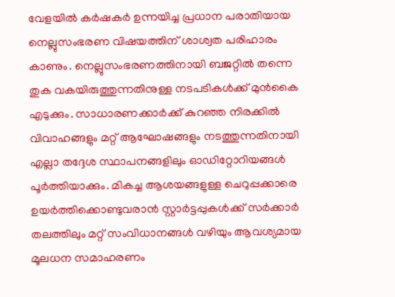വേളയിൽ കർഷകർ ഉന്നയിച്ച പ്രധാന പരാതിയായ നെല്ലുസംഭരണ വിഷയത്തിന് ശാശ്വത പരിഹാരം കാണും. നെല്ലുസംഭരണത്തിനായി ബജറ്റിൽ തന്നെ തുക വകയിരുത്തുന്നതിനുള്ള നടപടികൾക്ക് മുൻകൈ എടുക്കും. സാധാരണക്കാർക്ക് കുറഞ്ഞ നിരക്കിൽ വിവാഹങ്ങളും മറ്റ് ആഘോഷങ്ങളും നടത്തുന്നതിനായി എല്ലാ തദ്ദേശ സ്ഥാപനങ്ങളിലും ഓഡിറ്റോറിയങ്ങൾ പൂർത്തിയാക്കും. മികച്ച ആശയങ്ങളുള്ള ചെറുപ്പക്കാരെ ഉയർത്തിക്കൊണ്ടുവരാൻ സ്റ്റാർട്ടപ്പുകൾക്ക് സർക്കാർ തലത്തിലും മറ്റ് സംവിധാനങ്ങൾ വഴിയും ആവശ്യമായ മൂലധന സമാഹരണം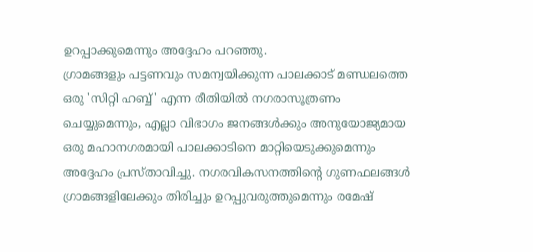ഉറപ്പാക്കുമെന്നും അദ്ദേഹം പറഞ്ഞു.
ഗ്രാമങ്ങളും പട്ടണവും സമന്വയിക്കുന്ന പാലക്കാട് മണ്ഡലത്തെ ഒരു 'സിറ്റി ഹബ്ബ്' എന്ന രീതിയിൽ നഗരാസൂത്രണം ചെയ്യുമെന്നും, എല്ലാ വിഭാഗം ജനങ്ങൾക്കും അനുയോജ്യമായ ഒരു മഹാനഗരമായി പാലക്കാടിനെ മാറ്റിയെടുക്കുമെന്നും അദ്ദേഹം പ്രസ്താവിച്ചു. നഗരവികസനത്തിന്റെ ഗുണഫലങ്ങൾ ഗ്രാമങ്ങളിലേക്കും തിരിച്ചും ഉറപ്പുവരുത്തുമെന്നും രമേഷ്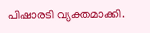പിഷാരടി വ്യക്തമാക്കി.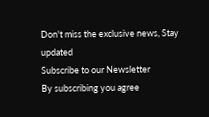Don't miss the exclusive news, Stay updated
Subscribe to our Newsletter
By subscribing you agree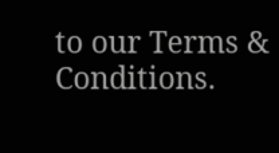to our Terms & Conditions.